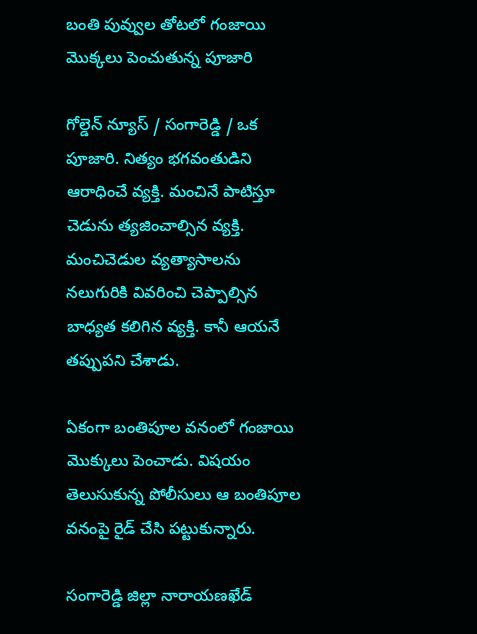బంతి పువ్వుల తోటలో గంజాయి మొక్కలు పెంచుతున్న పూజారి

గోల్డెన్ న్యూస్ / సంగారెడ్డి / ఒక పూజారి. నిత్యం భగవంతుడిని ఆరాధించే వ్యక్తి. మంచినే పాటిస్తూ చెడును త్యజించాల్సిన వ్యక్తి. మంచిచెడుల వ్యత్యాసాలను నలుగురికి వివరించి చెప్పాల్సిన బాధ్యత కలిగిన వ్యక్తి. కానీ ఆయనే తప్పుపని చేశాడు.

ఏకంగా బంతిపూల వనంలో గంజాయి మొక్కులు పెంచాడు. విషయం తెలుసుకున్న పోలీసులు ఆ బంతిపూల వనంపై రైడ్‌ చేసి పట్టుకున్నారు.

సంగారెడ్డి జిల్లా నారాయణఖేడ్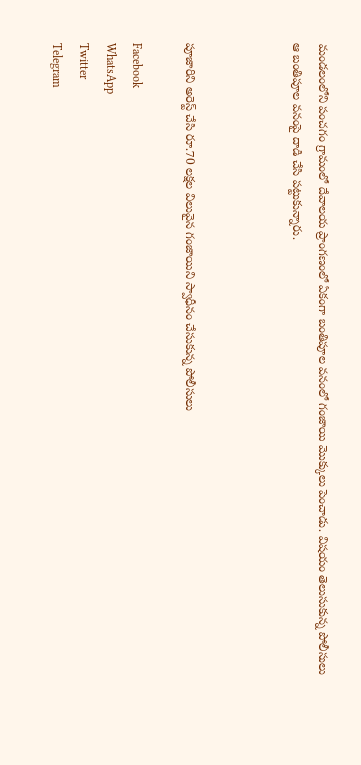మండలంలోని పంచగం గ్రామంలో దేవాలయ ప్రాంగణంలో ఏకంగా బంతిపూల వనంలో గంజాయి మొక్కులు పెంచాడు. విషయం తెలుసుకున్న పోలీసులు ఆ బంతిపూల వనంపై దాడి చేసి పట్టుకున్నారు.



పూజారిని అరెస్ట్ చేసి రూ.70 లక్షల విలువైన గంజాయిని స్వాధీనం చేసుకున్న పోలీసులు

Facebook
WhatsApp
Twitter
Telegram